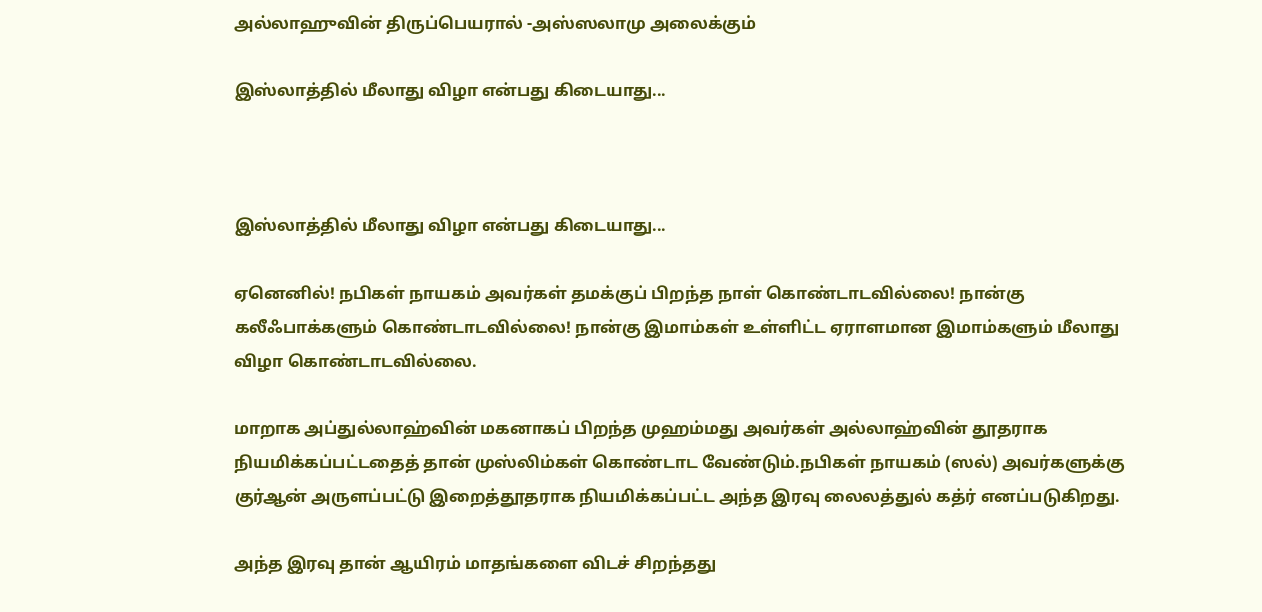அல்லாஹுவின் திருப்பெயரால் -அஸ்ஸலாமு அலைக்கும்

இஸ்லாத்தில் மீலாது விழா என்பது கிடையாது...



இஸ்லாத்தில் மீலாது விழா என்பது கிடையாது...

ஏனெனில்! நபிகள் நாயகம் அவர்கள் தமக்குப் பிறந்த நாள் கொண்டாடவில்லை! நான்கு கலீஃபாக்களும் கொண்டாடவில்லை! நான்கு இமாம்கள் உள்ளிட்ட ஏராளமான இமாம்களும் மீலாது விழா கொண்டாடவில்லை.

மாறாக அப்துல்லாஹ்வின் மகனாகப் பிறந்த முஹம்மது அவர்கள் அல்லாஹ்வின் தூதராக நியமிக்கப்பட்டதைத் தான் முஸ்லிம்கள் கொண்டாட வேண்டும்.நபிகள் நாயகம் (ஸல்) அவர்களுக்கு குர்ஆன் அருளப்பட்டு இறைத்தூதராக நியமிக்கப்பட்ட அந்த இரவு லைலத்துல் கத்ர் எனப்படுகிறது.

அந்த இரவு தான் ஆயிரம் மாதங்களை விடச் சிறந்தது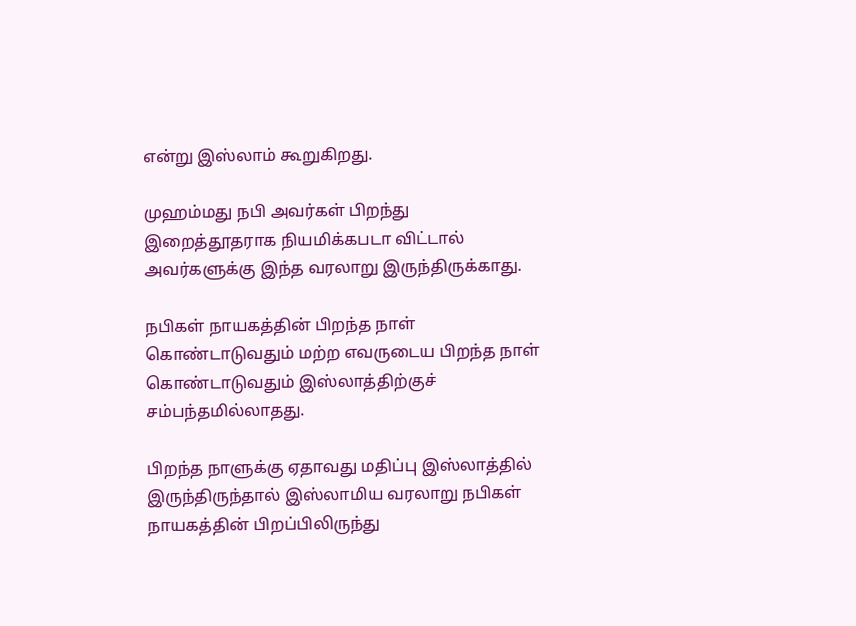என்று இஸ்லாம் கூறுகிறது.

முஹம்மது நபி அவர்கள் பிறந்து இறைத்தூதராக நியமிக்கபடா விட்டால் அவர்களுக்கு இந்த வரலாறு இருந்திருக்காது.

நபிகள் நாயகத்தின் பிறந்த நாள் கொண்டாடுவதும் மற்ற எவருடைய பிறந்த நாள் கொண்டாடுவதும் இஸ்லாத்திற்குச் சம்பந்தமில்லாதது.

பிறந்த நாளுக்கு ஏதாவது மதிப்பு இஸ்லாத்தில் இருந்திருந்தால் இஸ்லாமிய வரலாறு நபிகள் நாயகத்தின் பிறப்பிலிருந்து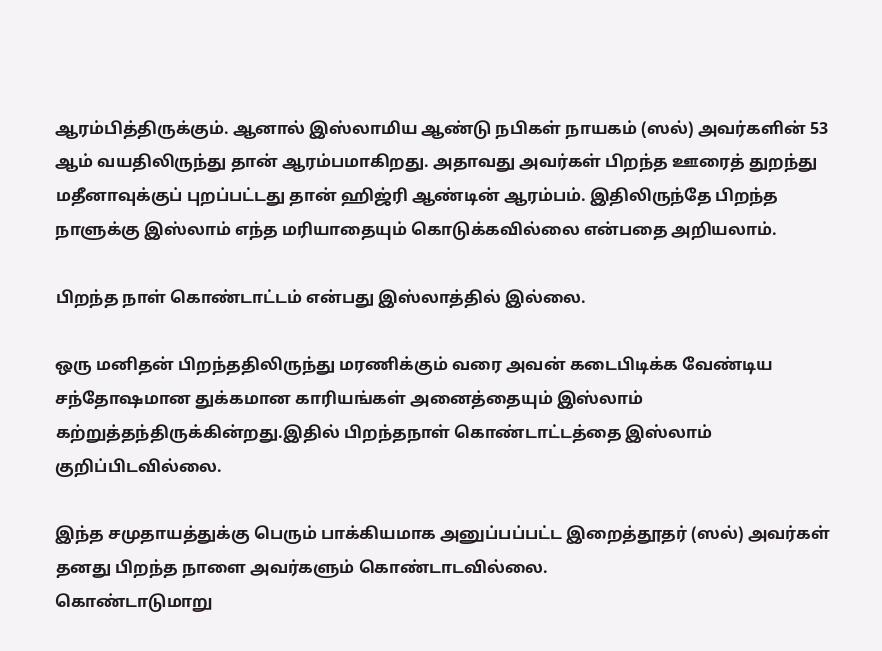ஆரம்பித்திருக்கும். ஆனால் இஸ்லாமிய ஆண்டு நபிகள் நாயகம் (ஸல்) அவர்களின் 53 ஆம் வயதிலிருந்து தான் ஆரம்பமாகிறது. அதாவது அவர்கள் பிறந்த ஊரைத் துறந்து மதீனாவுக்குப் புறப்பட்டது தான் ஹிஜ்ரி ஆண்டின் ஆரம்பம். இதிலிருந்தே பிறந்த நாளுக்கு இஸ்லாம் எந்த மரியாதையும் கொடுக்கவில்லை என்பதை அறியலாம்.

பிறந்த நாள் கொண்டாட்டம் என்பது இஸ்லாத்தில் இல்லை.

ஒரு மனிதன் பிறந்ததிலிருந்து மரணிக்கும் வரை அவன் கடைபிடிக்க வேண்டிய சந்தோஷமான துக்கமான காரியங்கள் அனைத்தையும் இஸ்லாம்
கற்றுத்தந்திருக்கின்றது.இதில் பிறந்தநாள் கொண்டாட்டத்தை இஸ்லாம் குறிப்பிடவில்லை.

இந்த சமுதாயத்துக்கு பெரும் பாக்கியமாக அனுப்பப்பட்ட இறைத்தூதர் (ஸல்) அவர்கள் தனது பிறந்த நாளை அவர்களும் கொண்டாடவில்லை.
கொண்டாடுமாறு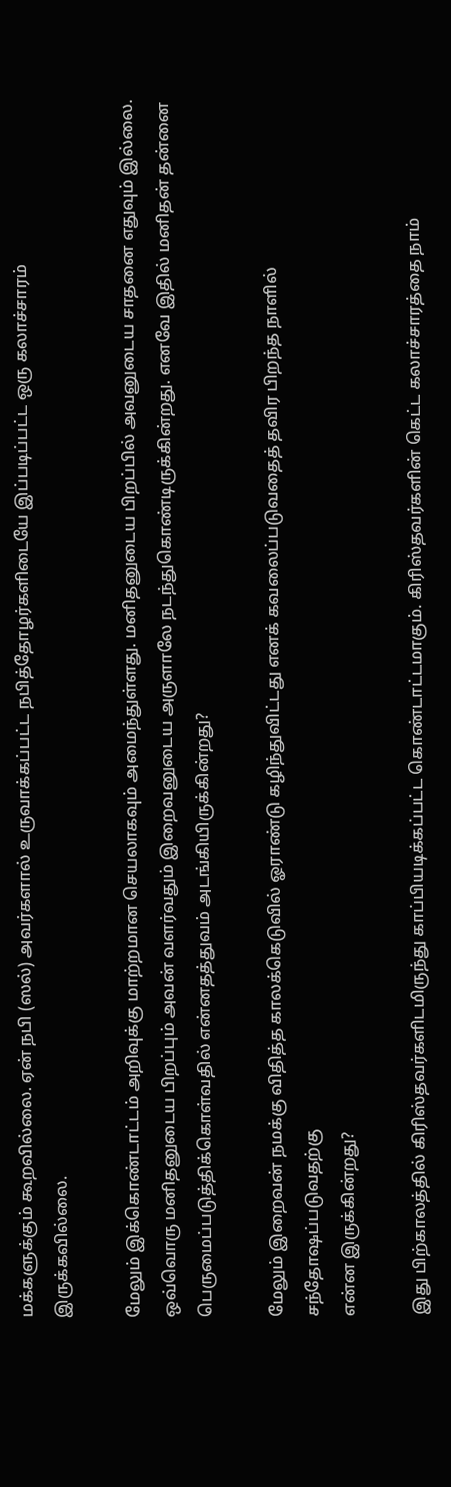மக்களுக்கும் கூறவில்லை. ஏன் நபி (ஸல்) அவர்களால் உருவாக்கப்பட்ட நபித்தோழர்களிடையே இப்படிப்பட்ட ஒரு கலாச்சாரம்
இருக்கவில்லை.

மேலும் இக்கொண்டாட்டம் அறிவுக்கு மாற்றமான செயலாகவும் அமைந்துள்ளது. மனிதனுடைய பிறப்பில் அவனுடைய சாதனை எதுவும் இல்லை. ஒவ்வொரு மனிதனுடைய பிறப்பும் அவன் வளர்வதும் இறைவனுடைய அருளாலே நடந்துகொண்டிருக்கின்றது. எனவே இதில் மனிதன் தன்னை பெருமைப்படுத்திக்கொள்வதில் என்னதத்துவம் அடங்கியிருக்கின்றது?

மேலும் இறைவன் நமக்கு விதித்த காலக்கெடுவில் ஓராண்டு கழிந்துவிட்டது எனக் கவலைப்படுவதைத் தவிர பிறந்த நாளில் சந்தோஷப்படுவதற்கு
என்ன இருக்கின்றது?

இது பிற்காலத்தில் கிரிஸ்தவர்களிடமிருந்து காப்பியடிக்கப்பட்ட கொண்டாட்டமாகும். கிரிஸ்தவர்களின் கெட்ட கலாச்சாரத்தை நாம்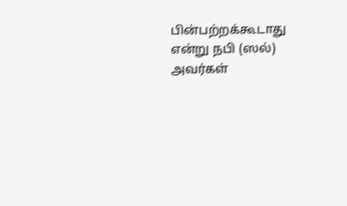பின்பற்றக்கூடாது என்று நபி (ஸல்) அவர்கள்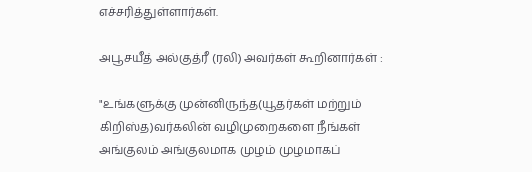எச்சரித்துள்ளார்கள்.

அபூசயீத் அல்குத்ரீ (ரலி) அவர்கள் கூறினார்கள் :

"உங்களுக்கு முன்னிருந்த(யூதர்கள் மற்றும் கிறிஸ்த)வர்கலின் வழிமுறைகளை நீங்கள் அங்குலம் அங்குலமாக முழம் முழமாகப்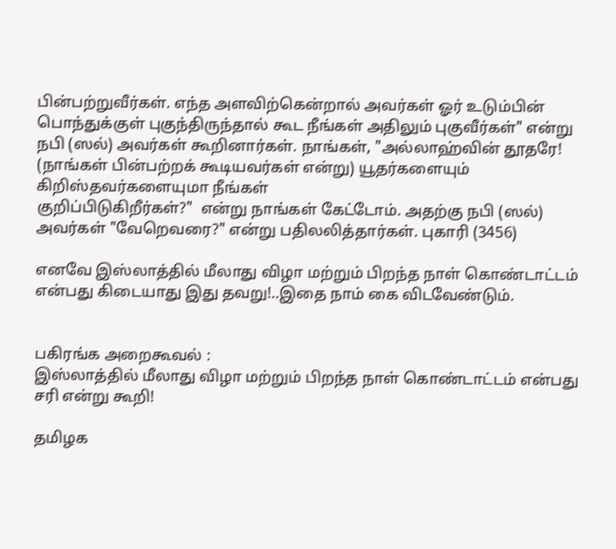பின்பற்றுவீர்கள். எந்த அளவிற்கென்றால் அவர்கள் ஓர் உடும்பின் பொந்துக்குள் புகுந்திருந்தால் கூட நீங்கள் அதிலும் புகுவீர்கள்" என்று நபி (ஸல்) அவர்கள் கூறினார்கள். நாங்கள், "அல்லாஹ்வின் தூதரே! (நாங்கள் பின்பற்றக் கூடியவர்கள் என்று) யூதர்களையும் கிறிஸ்தவர்களையுமா நீங்கள்
குறிப்பிடுகிறீர்கள்?"  என்று நாங்கள் கேட்டோம். அதற்கு நபி (ஸல்) அவர்கள் "வேறெவரை?" என்று பதிலலித்தார்கள். புகாரி (3456)

எனவே இஸ்லாத்தில் மீலாது விழா மற்றும் பிறந்த நாள் கொண்டாட்டம் என்பது கிடையாது இது தவறு!..இதை நாம் கை விடவேண்டும்.


பகிரங்க அறைகூவல் :
இஸ்லாத்தில் மீலாது விழா மற்றும் பிறந்த நாள் கொண்டாட்டம் என்பது சரி என்று கூறி!

தமிழக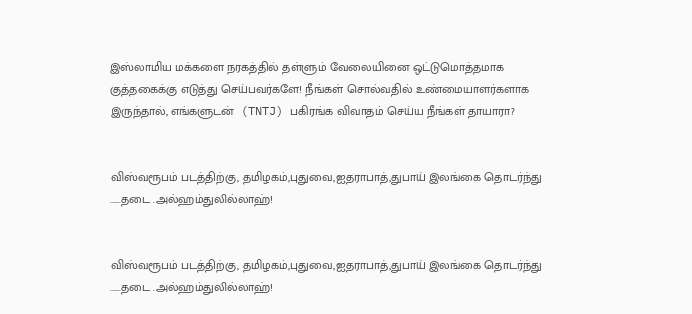இஸ்லாமிய மக்களை நரகத்தில் தள்ளும் வேலையினை ஒட்டுமொத்தமாக குத்தகைக்கு எடுத்து செய்பவர்களே! நீங்கள் சொல்வதில் உண்மையாளர்களாக இருந்தால், எங்களுடன்  (TNTJ) பகிரங்க விவாதம் செய்ய நீங்கள் தாயாரா?


விஸ்வரூபம் படத்திற்கு, தமிழகம்,புதுவை,ஐதராபாத்,துபாய் இலங்கை தொடர்ந்து ......தடை .அல்ஹம்துலில்லாஹ்!


விஸ்வரூபம் படத்திற்கு, தமிழகம்,புதுவை,ஐதராபாத்,துபாய் இலங்கை தொடர்ந்து ......தடை .அல்ஹம்துலில்லாஹ்!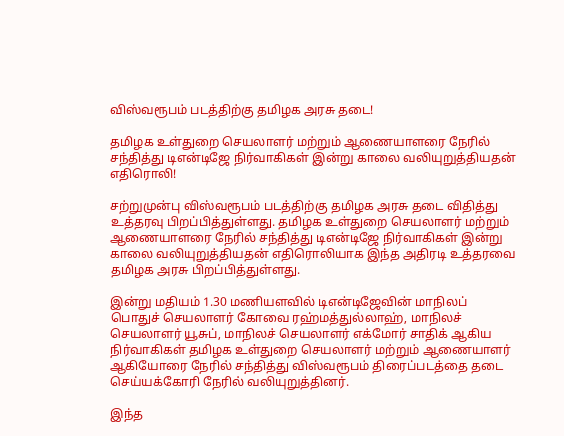விஸ்வரூபம் படத்திற்கு தமிழக அரசு தடை!

தமிழக உள்துறை செயலாளர் மற்றும் ஆணையாளரை நேரில் சந்தித்து டிஎன்டிஜே நிர்வாகிகள் இன்று காலை வலியுறுத்தியதன் எதிரொலி!

சற்றுமுன்பு விஸ்வரூபம் படத்திற்கு தமிழக அரசு தடை விதித்து உத்தரவு பிறப்பித்துள்ளது. தமிழக உள்துறை செயலாளர் மற்றும் ஆணையாளரை நேரில் சந்தித்து டிஎன்டிஜே நிர்வாகிகள் இன்று காலை வலியுறுத்தியதன் எதிரொலியாக இந்த அதிரடி உத்தரவை தமிழக அரசு பிறப்பித்துள்ளது.

இன்று மதியம் 1.30 மணியளவில் டிஎன்டிஜேவின் மாநிலப் பொதுச் செயலாளர் கோவை ரஹ்மத்துல்லாஹ், மாநிலச் செயலாளர் யூசுப், மாநிலச் செயலாளர் எக்மோர் சாதிக் ஆகிய நிர்வாகிகள் தமிழக உள்துறை செயலாளர் மற்றும் ஆணையாளர் ஆகியோரை நேரில் சந்தித்து விஸ்வரூபம் திரைப்படத்தை தடை செய்யக்கோரி நேரில் வலியுறுத்தினர்.

இந்த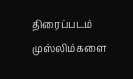திரைப்படம் முஸ்லிம்களை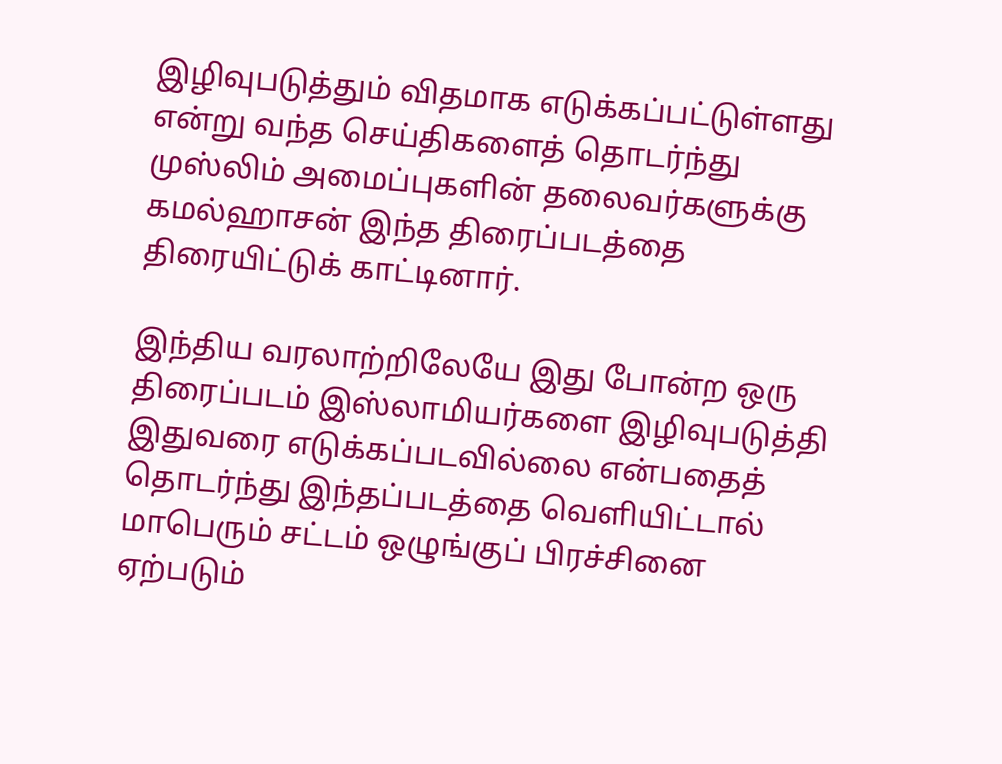இழிவுபடுத்தும் விதமாக எடுக்கப்பட்டுள்ளது என்று வந்த செய்திகளைத் தொடர்ந்து முஸ்லிம் அமைப்புகளின் தலைவர்களுக்கு கமல்ஹாசன் இந்த திரைப்படத்தை திரையிட்டுக் காட்டினார்.

இந்திய வரலாற்றிலேயே இது போன்ற ஒரு திரைப்படம் இஸ்லாமியர்களை இழிவுபடுத்தி இதுவரை எடுக்கப்படவில்லை என்பதைத் தொடர்ந்து இந்தப்படத்தை வெளியிட்டால் மாபெரும் சட்டம் ஒழுங்குப் பிரச்சினை ஏற்படும்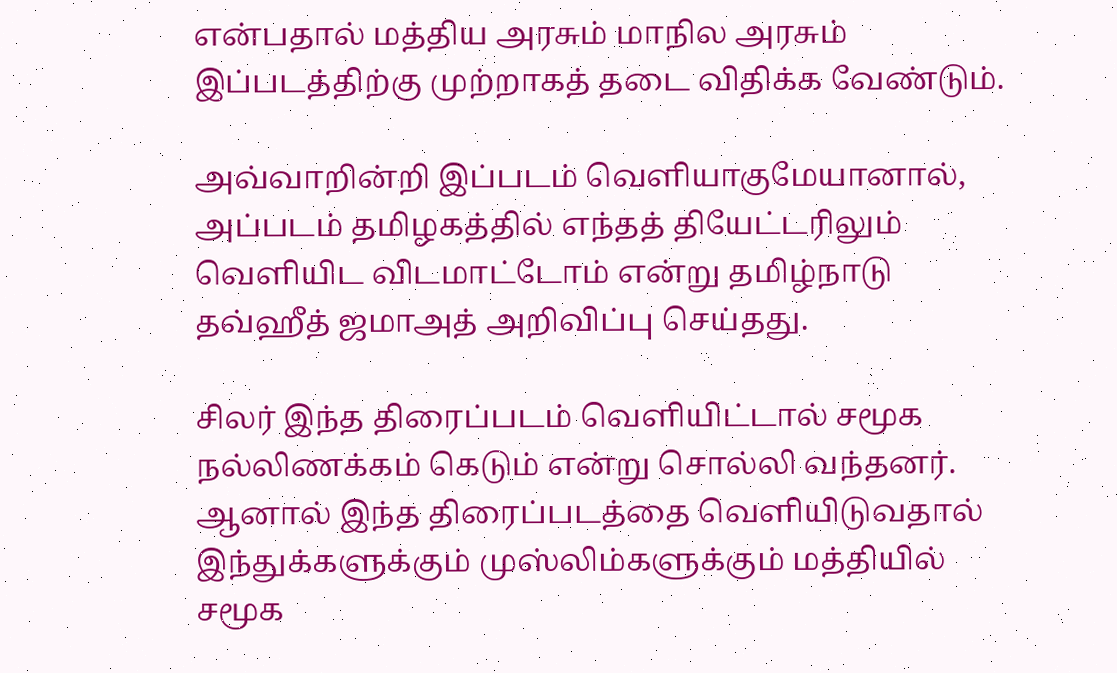என்பதால் மத்திய அரசும் மாநில அரசும் இப்படத்திற்கு முற்றாகத் தடை விதிக்க வேண்டும்.

அவ்வாறின்றி இப்படம் வெளியாகுமேயானால், அப்படம் தமிழகத்தில் எந்தத் தியேட்டரிலும் வெளியிட விடமாட்டோம் என்று தமிழ்நாடு தவ்ஹீத் ஜமாஅத் அறிவிப்பு செய்தது.

சிலர் இந்த திரைப்படம் வெளியிட்டால் சமூக நல்லிணக்கம் கெடும் என்று சொல்லி வந்தனர். ஆனால் இந்த திரைப்படத்தை வெளியிடுவதால் இந்துக்களுக்கும் முஸ்லிம்களுக்கும் மத்தியில் சமூக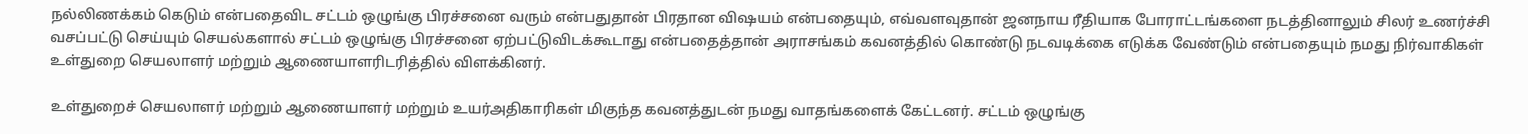நல்லிணக்கம் கெடும் என்பதைவிட சட்டம் ஒழுங்கு பிரச்சனை வரும் என்பதுதான் பிரதான விஷயம் என்பதையும், எவ்வளவுதான் ஜனநாய ரீதியாக போராட்டங்களை நடத்தினாலும் சிலர் உணர்ச்சி வசப்பட்டு செய்யும் செயல்களால் சட்டம் ஒழுங்கு பிரச்சனை ஏற்பட்டுவிடக்கூடாது என்பதைத்தான் அராசங்கம் கவனத்தில் கொண்டு நடவடிக்கை எடுக்க வேண்டும் என்பதையும் நமது நிர்வாகிகள் உள்துறை செயலாளர் மற்றும் ஆணையாளரிடரித்தில் விளக்கினர்.

உள்துறைச் செயலாளர் மற்றும் ஆணையாளர் மற்றும் உயர்அதிகாரிகள் மிகுந்த கவனத்துடன் நமது வாதங்களைக் கேட்டனர். சட்டம் ஒழுங்கு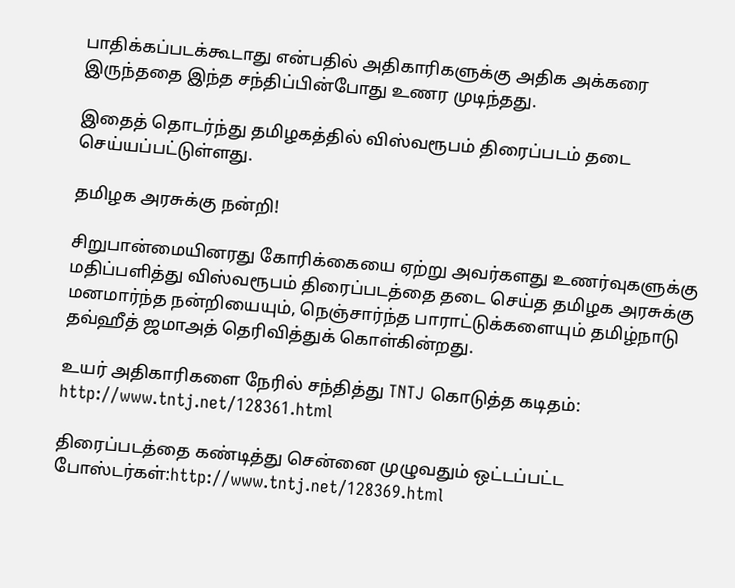பாதிக்கப்படக்கூடாது என்பதில் அதிகாரிகளுக்கு அதிக அக்கரை இருந்ததை இந்த சந்திப்பின்போது உணர முடிந்தது.

இதைத் தொடர்ந்து தமிழகத்தில் விஸ்வரூபம் திரைப்படம் தடை செய்யப்பட்டுள்ளது.

தமிழக அரசுக்கு நன்றி!

சிறுபான்மையினரது கோரிக்கையை ஏற்று அவர்களது உணர்வுகளுக்கு மதிப்பளித்து விஸ்வரூபம் திரைப்படத்தை தடை செய்த தமிழக அரசுக்கு மனமார்ந்த நன்றியையும், நெஞ்சார்ந்த பாராட்டுக்களையும் தமிழ்நாடு தவ்ஹீத் ஜமாஅத் தெரிவித்துக் கொள்கின்றது.

உயர் அதிகாரிகளை நேரில் சந்தித்து TNTJ கொடுத்த கடிதம்: http://www.tntj.net/128361.html

திரைப்படத்தை கண்டித்து சென்னை முழுவதும் ஒட்டப்பட்ட போஸ்டர்கள்:http://www.tntj.net/128369.html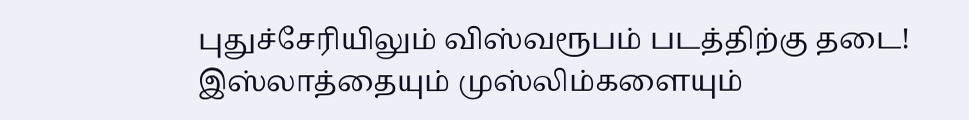புதுச்சேரியிலும் விஸ்வரூபம் படத்திற்கு தடை!
இஸ்லாத்தையும் முஸ்லிம்களையும்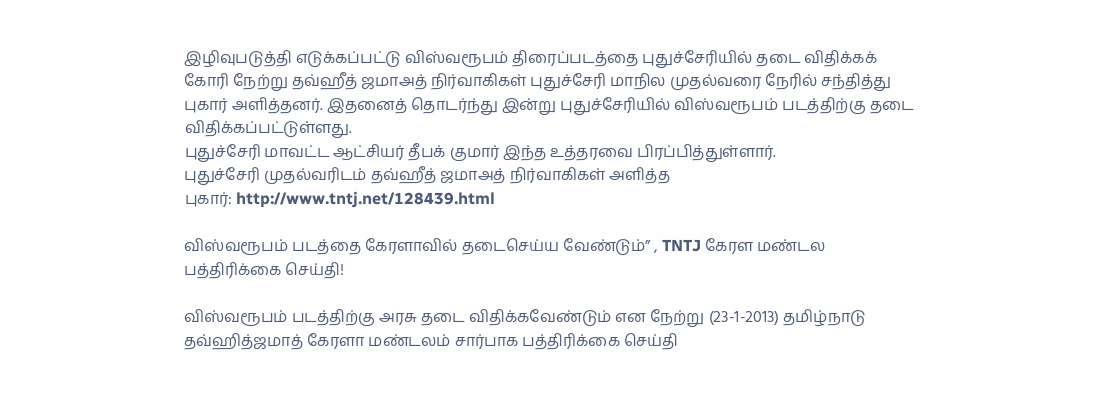இழிவுபடுத்தி எடுக்கப்பட்டு விஸ்வரூபம் திரைப்படத்தை புதுச்சேரியில் தடை விதிக்கக் கோரி நேற்று தவ்ஹீத் ஜமாஅத் நிர்வாகிகள் புதுச்சேரி மாநில முதல்வரை நேரில் சந்தித்து புகார் அளித்தனர். இதனைத் தொடர்ந்து இன்று புதுச்சேரியில் விஸ்வரூபம் படத்திற்கு தடை விதிக்கப்பட்டுள்ளது.
புதுச்சேரி மாவட்ட ஆட்சியர் தீபக் குமார் இந்த உத்தரவை பிரப்பித்துள்ளார்.
புதுச்சேரி முதல்வரிடம் தவ்ஹீத் ஜமாஅத் நிர்வாகிகள் அளித்த
புகார்: http://www.tntj.net/128439.html

விஸ்வரூபம் படத்தை கேரளாவில் தடைசெய்ய வேண்டும்” , TNTJ கேரள மண்டல பத்திரிக்கை செய்தி!

விஸ்வரூபம் படத்திற்கு அரசு தடை விதிக்கவேண்டும் என நேற்று (23-1-2013) தமிழ்நாடு தவ்ஹித்ஜமாத் கேரளா மண்டலம் சார்பாக பத்திரிக்கை செய்தி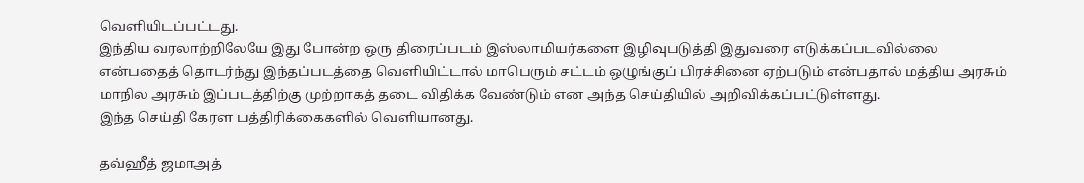வெளியிடப்பட்டது.
இந்திய வரலாற்றிலேயே இது போன்ற ஒரு திரைப்படம் இஸ்லாமியர்களை இழிவுபடுத்தி இதுவரை எடுக்கப்படவில்லை என்பதைத் தொடர்ந்து இந்தப்படத்தை வெளியிட்டால் மாபெரும் சட்டம் ஒழுங்குப் பிரச்சினை ஏற்படும் என்பதால் மத்திய அரசும் மாநில அரசும் இப்படத்திற்கு முற்றாகத் தடை விதிக்க வேண்டும் என அந்த செய்தியில் அறிவிக்கப்பட்டுள்ளது.
இந்த செய்தி கேரள பத்திரிக்கைகளில் வெளியானது.

தவ்ஹீத் ஜமாஅத்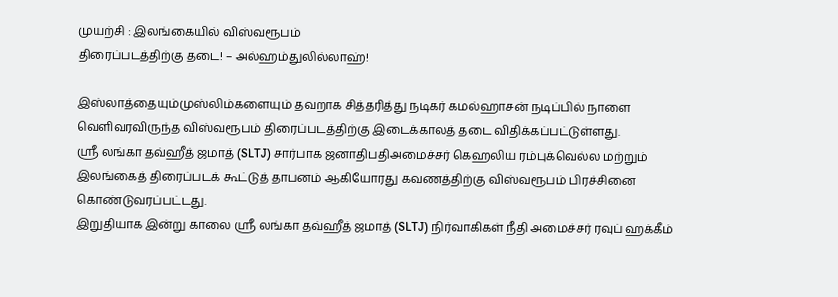முயற்சி : இலங்கையில் விஸ்வரூபம்
திரைப்படத்திற்கு தடை! – அல்ஹம்துலில்லாஹ்!

இஸ்லாத்தையும்முஸ்லிம்களையும் தவறாக சித்தரித்து நடிகர் கமல்ஹாசன் நடிப்பில் நாளை வெளிவரவிருந்த விஸ்வரூபம் திரைப்படத்திற்கு இடைக்காலத் தடை விதிக்கப்பட்டுள்ளது.
ஸ்ரீ லங்கா தவ்ஹீத் ஜமாத் (SLTJ) சார்பாக ஜனாதிபதிஅமைச்சர் கெஹலிய ரம்புக்வெல்ல மற்றும் இலங்கைத் திரைப்படக் கூட்டுத் தாபனம் ஆகியோரது கவணத்திற்கு விஸ்வரூபம் பிரச்சினை கொண்டுவரப்பட்டது.
இறுதியாக இன்று காலை ஸ்ரீ லங்கா தவ்ஹீத் ஜமாத் (SLTJ) நிர்வாகிகள் நீதி அமைச்சர் ரவுப் ஹக்கீம்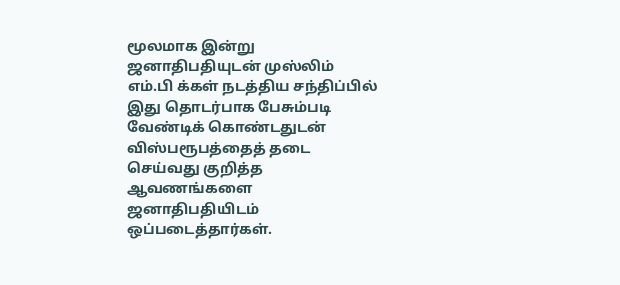மூலமாக இன்று ஜனாதிபதியுடன் முஸ்லிம் எம்.பி க்கள் நடத்திய சந்திப்பில் இது தொடர்பாக பேசும்படி வேண்டிக் கொண்டதுடன் விஸ்பரூபத்தைத் தடை செய்வது குறித்த ஆவணங்களை ஜனாதிபதியிடம் ஒப்படைத்தார்கள்.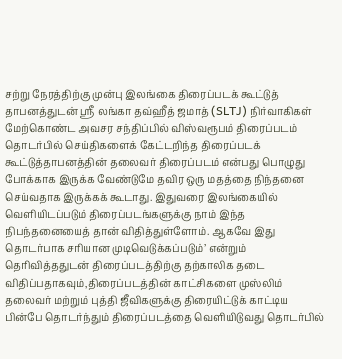சற்று நேரத்திற்கு முன்பு இலங்கை திரைப்படக் கூட்டுத் தாபனத்துடன் ஸ்ரீ லங்கா தவ்ஹீத் ஜமாத் (SLTJ) நிர்வாகிகள் மேற்கொண்ட அவசர சந்திப்பில் விஸ்வரூபம் திரைப்படம் தொடர்பில் செய்திகளைக் கேட்டறிந்த திரைப்படக் கூட்டுத்தாபனத்தின் தலைவர் திரைப்படம் என்பது பொழுது போக்காக இருக்க வேண்டுமே தவிர ஒரு மதத்தை நிந்தனை செய்வதாக இருக்கக் கூடாது. இதுவரை இலங்கையில் வெளியிடப்படும் திரைப்படங்களுக்கு நாம் இந்த நிபந்தனையைத் தான் விதித்துள்ளோம். ஆகவே இது தொடர்பாக சரியான முடிவெடுக்கப்படும்’ என்றும் தெரிவித்ததுடன் திரைப்படத்திற்கு தற்காலிக தடை விதிப்பதாகவும்,திரைப்படத்தின் காட்சிகளை முஸ்லிம் தலைவர் மற்றும் புத்தி ஜீவிகளுக்கு திரையிட்டுக் காட்டிய பின்பே தொடர்ந்தும் திரைப்படத்தை வெளியிடுவது தொடர்பில்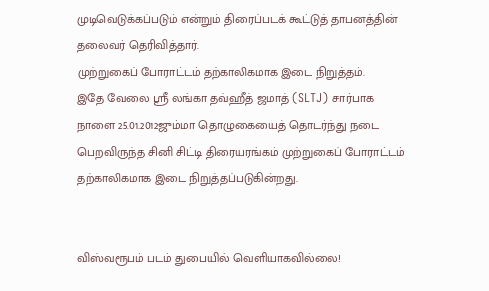முடிவெடுக்கப்படும் என்றும் திரைப்படக் கூட்டுத் தாபனத்தின் தலைவர் தெரிவித்தார்.
முற்றுகைப் போராட்டம் தற்காலிகமாக இடை நிறுத்தம்.
இதே வேலை ஸ்ரீ லங்கா தவ்ஹீத் ஜமாத் (SLTJ) சார்பாக நாளை 25.01.2012ஜும்மா தொழுகையைத் தொடர்ந்து நடை பெறவிருந்த சினி சிட்டி திரையரங்கம் முற்றுகைப் போராட்டம் தற்காலிகமாக இடை நிறுத்தப்படுகின்றது.


விஸ்வரூபம் படம் துபையில் வெளியாகவில்லை!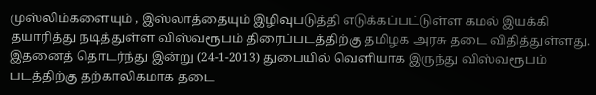முஸ்லிம்களையும் , இஸ்லாத்தையும் இழிவுபடுத்தி எடுக்கப்பட்டுள்ள கமல் இயக்கி தயாரித்து நடித்துள்ள விஸ்வரூபம் திரைப்படத்திற்கு தமிழக அரசு தடை விதித்துள்ளது. இதனைத் தொடர்ந்து இன்று (24-1-2013) துபையில் வெளியாக இருந்து விஸ்வரூபம் படத்திற்கு தற்காலிகமாக தடை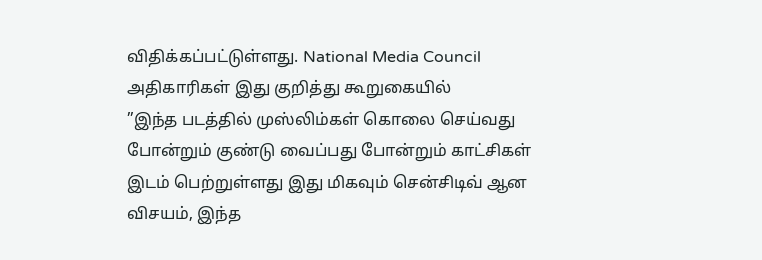விதிக்கப்பட்டுள்ளது. National Media Council அதிகாரிகள் இது குறித்து கூறுகையில்
”இந்த படத்தில் முஸ்லிம்கள் கொலை செய்வது போன்றும் குண்டு வைப்பது போன்றும் காட்சிகள் இடம் பெற்றுள்ளது இது மிகவும் சென்சிடிவ் ஆன விசயம், இந்த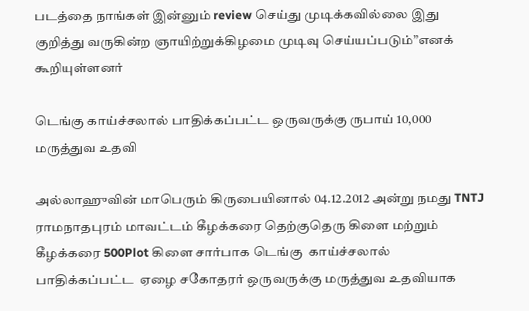படத்தை நாங்கள் இன்னும் review செய்து முடிக்கவில்லை இது குறித்து வருகின்ற ஞாயிற்றுக்கிழமை முடிவு செய்யப்படும்”எனக் கூறியுள்ளனர்

டெங்கு காய்ச்சலால் பாதிக்கப்பட்ட ஒருவருக்கு ருபாய் 10,000 மருத்துவ உதவி

அல்லாஹுவின் மாபெரும் கிருபையினால் 04.12.2012 அன்று நமது TNTJ
ராமநாதபுரம் மாவட்டம் கீழக்கரை தெற்குதெரு கிளை மற்றும் கீழக்கரை 500Plot கிளை சார்பாக டெங்கு  காய்ச்சலால்
பாதிக்கப்பட்ட  ஏழை சகோதரர் ஒருவருக்கு மருத்துவ உதவியாக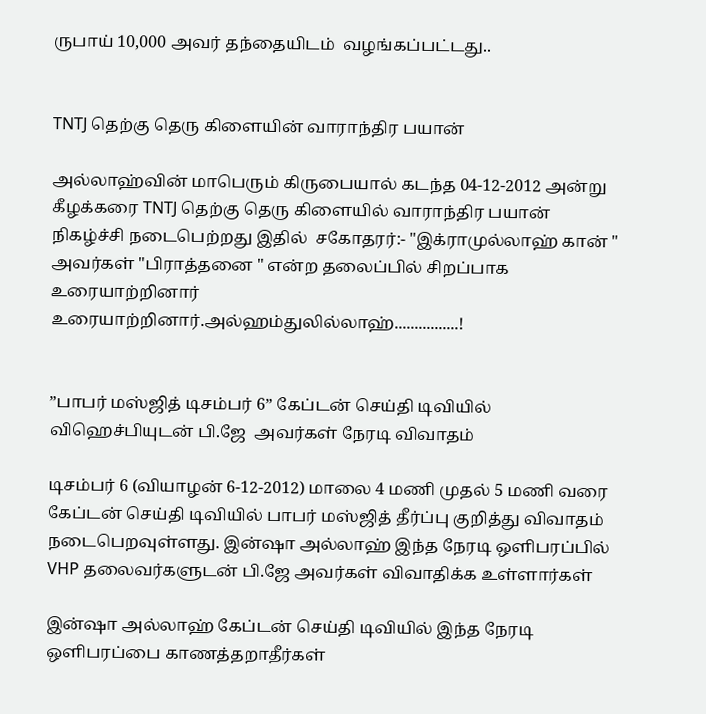ருபாய் 10,000 அவர் தந்தையிடம்  வழங்கப்பட்டது..


TNTJ தெற்கு தெரு கிளையின் வாராந்திர பயான்

அல்லாஹ்வின் மாபெரும் கிருபையால் கடந்த 04-12-2012 அன்று கீழக்கரை TNTJ தெற்கு தெரு கிளையில் வாராந்திர பயான் நிகழ்ச்சி நடைபெற்றது இதில்  சகோதரர்:- "இக்ராமுல்லாஹ் கான் " அவர்கள் "பிராத்தனை " என்ற தலைப்பில் சிறப்பாக உரையாற்றினார்  உரையாற்றினார்.அல்ஹம்துலில்லாஹ்................!


”பாபர் மஸ்ஜித் டிசம்பர் 6” கேப்டன் செய்தி டிவியில் விஹெச்பியுடன் பி.ஜே  அவர்கள் நேரடி விவாதம்

டிசம்பர் 6 (வியாழன் 6-12-2012) மாலை 4 மணி முதல் 5 மணி வரை கேப்டன் செய்தி டிவியில் பாபர் மஸ்ஜித் தீர்ப்பு குறித்து விவாதம் நடைபெறவுள்ளது. இன்ஷா அல்லாஹ் இந்த நேரடி ஒளிபரப்பில்  VHP தலைவர்களுடன் பி.ஜே அவர்கள் விவாதிக்க உள்ளார்கள்

இன்ஷா அல்லாஹ் கேப்டன் செய்தி டிவியில் இந்த நேரடி ஒளிபரப்பை காணத்தறாதீர்கள்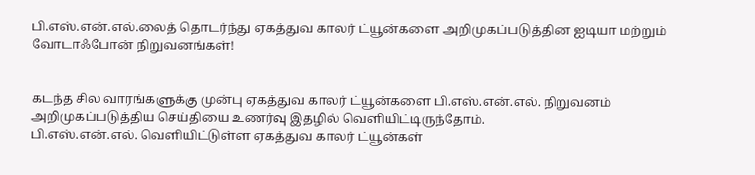பி.எஸ்.என்.எல்.லைத் தொடர்ந்து ஏகத்துவ காலர் ட்யூன்களை அறிமுகப்படுத்தின ஐடியா மற்றும் வோடாஃபோன் நிறுவனங்கள்!


கடந்த சில வாரங்களுக்கு முன்பு ஏகத்துவ காலர் ட்யூன்களை பி.எஸ்.என்.எல். நிறுவனம் அறிமுகப்படுத்திய செய்தியை உணர்வு இதழில் வெளியிட்டிருந்தோம்.
பி.எஸ்.என்.எல். வெளியிட்டுள்ள ஏகத்துவ காலர் ட்யூன்கள்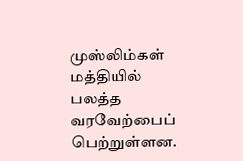முஸ்லிம்கள் மத்தியில் பலத்த வரவேற்பைப் பெற்றுள்ளன.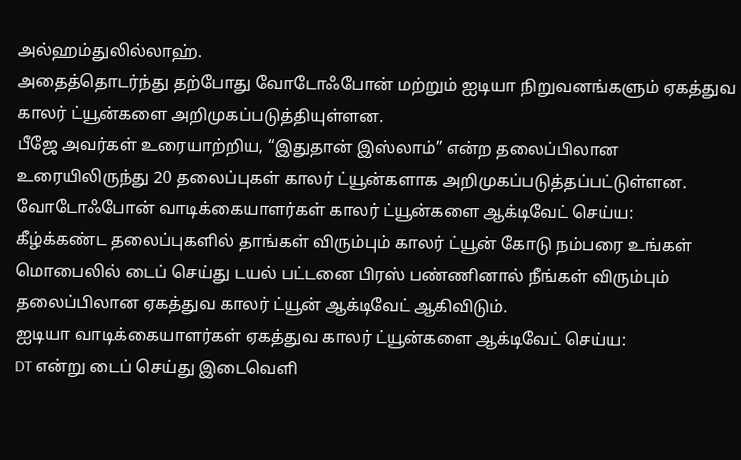அல்ஹம்துலில்லாஹ்.
அதைத்தொடர்ந்து தற்போது வோடோஃபோன் மற்றும் ஐடியா நிறுவனங்களும் ஏகத்துவ காலர் ட்யூன்களை அறிமுகப்படுத்தியுள்ளன.
பீஜே அவர்கள் உரையாற்றிய, “இதுதான் இஸ்லாம்” என்ற தலைப்பிலான உரையிலிருந்து 20 தலைப்புகள் காலர் ட்யூன்களாக அறிமுகப்படுத்தப்பட்டுள்ளன.
வோடோஃபோன் வாடிக்கையாளர்கள் காலர் ட்யூன்களை ஆக்டிவேட் செய்ய:
கீழ்க்கண்ட தலைப்புகளில் தாங்கள் விரும்பும் காலர் ட்யூன் கோடு நம்பரை உங்கள் மொபைலில் டைப் செய்து டயல் பட்டனை பிரஸ் பண்ணினால் நீங்கள் விரும்பும் தலைப்பிலான ஏகத்துவ காலர் ட்யூன் ஆக்டிவேட் ஆகிவிடும்.
ஐடியா வாடிக்கையாளர்கள் ஏகத்துவ காலர் ட்யூன்களை ஆக்டிவேட் செய்ய:
DT என்று டைப் செய்து இடைவெளி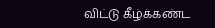விட்டு கீழ்க்கண்ட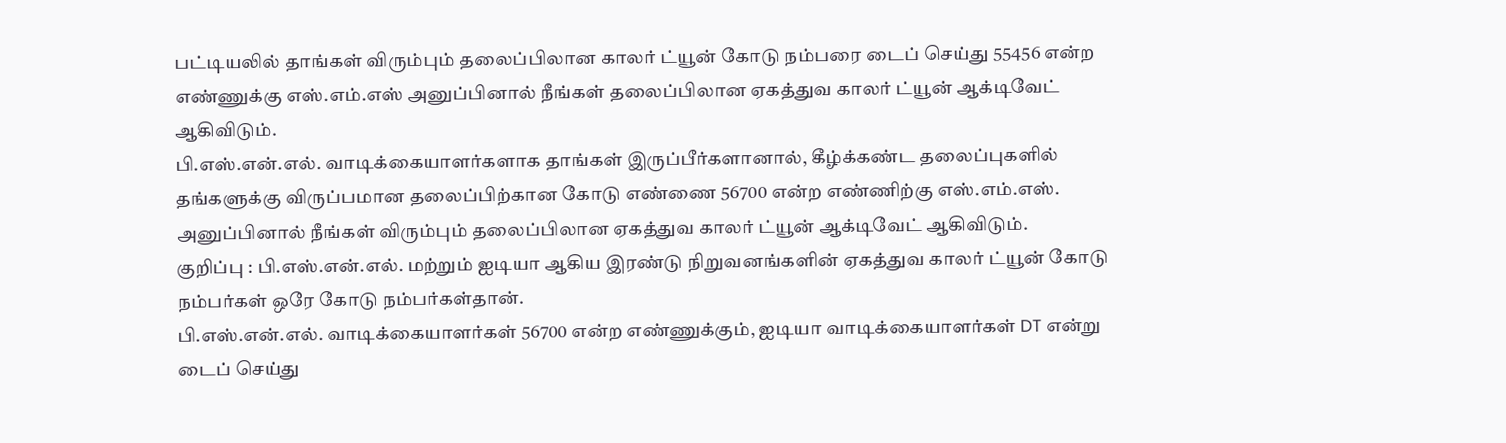பட்டியலில் தாங்கள் விரும்பும் தலைப்பிலான காலர் ட்யூன் கோடு நம்பரை டைப் செய்து 55456 என்ற எண்ணுக்கு எஸ்.எம்.எஸ் அனுப்பினால் நீங்கள் தலைப்பிலான ஏகத்துவ காலர் ட்யூன் ஆக்டிவேட் ஆகிவிடும்.
பி.எஸ்.என்.எல். வாடிக்கையாளர்களாக தாங்கள் இருப்பீர்களானால், கீழ்க்கண்ட தலைப்புகளில் தங்களுக்கு விருப்பமான தலைப்பிற்கான கோடு எண்ணை 56700 என்ற எண்ணிற்கு எஸ்.எம்.எஸ். அனுப்பினால் நீங்கள் விரும்பும் தலைப்பிலான ஏகத்துவ காலர் ட்யூன் ஆக்டிவேட் ஆகிவிடும்.
குறிப்பு : பி.எஸ்.என்.எல். மற்றும் ஐடியா ஆகிய இரண்டு நிறுவனங்களின் ஏகத்துவ காலர் ட்யூன் கோடு நம்பர்கள் ஒரே கோடு நம்பர்கள்தான்.
பி.எஸ்.என்.எல். வாடிக்கையாளர்கள் 56700 என்ற எண்ணுக்கும், ஐடியா வாடிக்கையாளர்கள் DT என்று டைப் செய்து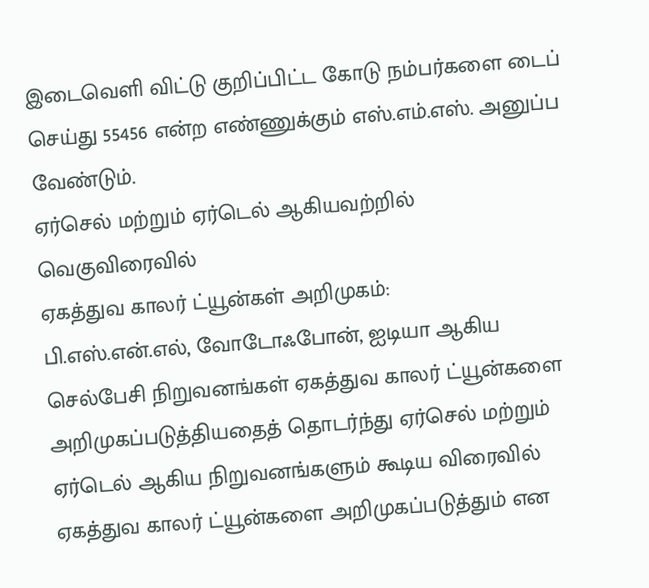இடைவெளி விட்டு குறிப்பிட்ட கோடு நம்பர்களை டைப் செய்து 55456 என்ற எண்ணுக்கும் எஸ்.எம்.எஸ். அனுப்ப வேண்டும்.
ஏர்செல் மற்றும் ஏர்டெல் ஆகியவற்றில் வெகுவிரைவில்
ஏகத்துவ காலர் ட்யூன்கள் அறிமுகம்:
பி.எஸ்.என்.எல், வோடோஃபோன், ஐடியா ஆகிய செல்பேசி நிறுவனங்கள் ஏகத்துவ காலர் ட்யூன்களை அறிமுகப்படுத்தியதைத் தொடர்ந்து ஏர்செல் மற்றும் ஏர்டெல் ஆகிய நிறுவனங்களும் கூடிய விரைவில் ஏகத்துவ காலர் ட்யூன்களை அறிமுகப்படுத்தும் என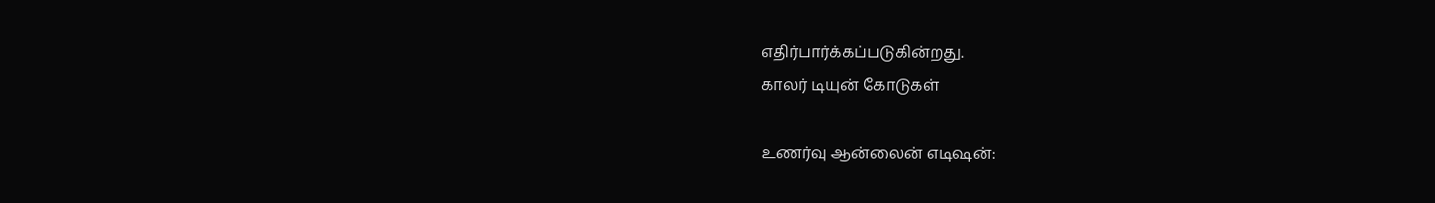எதிர்பார்க்கப்படுகின்றது.
காலர் டியுன் கோடுகள்

உணர்வு ஆன்லைன் எடிஷன்: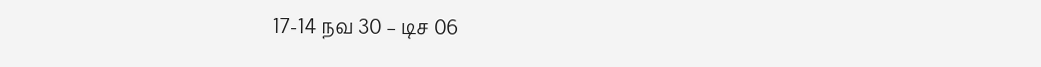17-14 நவ 30 – டிச 06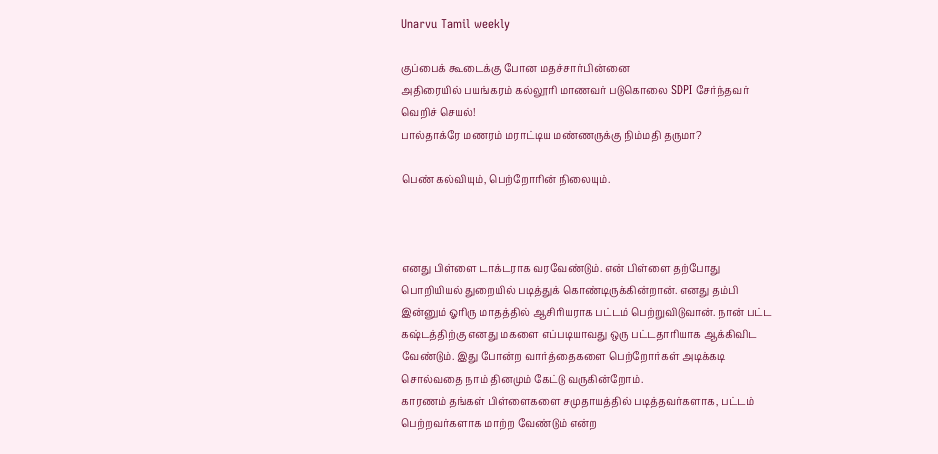Unarvu Tamil weekly

குப்பைக் கூடைக்கு போன மதச்சார்பின்னை
அதிரையில் பயங்கரம் கல்லூரி மாணவர் படுகொலை SDPI சேர்ந்தவர் வெறிச் செயல்!
பால்தாக்ரே மணரம் மராட்டிய மண்ணருக்கு நிம்மதி தருமா?

பெண் கல்வியும், பெற்றோரின் நிலையும்.



எனது பிள்ளை டாக்டராக வரவேண்டும். என் பிள்ளை தற்போது பொறியியல் துறையில் படித்துக் கொண்டிருக்கின்றான். எனது தம்பி இன்னும் ஓரிரு மாதத்தில் ஆசிரியராக பட்டம் பெற்றுவிடுவான். நான் பட்ட கஷ்டத்திற்கு எனது மகளை எப்படியாவது ஒரு பட்டதாரியாக ஆக்கிவிட வேண்டும். இது போன்ற வார்த்தைகளை பெற்றோர்கள் அடிக்கடி சொல்வதை நாம் தினமும் கேட்டு வருகின்றோம்.
காரணம் தங்கள் பிள்ளைகளை சமுதாயத்தில் படித்தவர்களாக, பட்டம் பெற்றவர்களாக மாற்ற வேண்டும் என்ற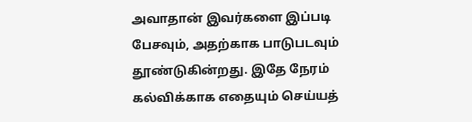அவாதான் இவர்களை இப்படி பேசவும், அதற்காக பாடுபடவும் தூண்டுகின்றது. இதே நேரம் கல்விக்காக எதையும் செய்யத்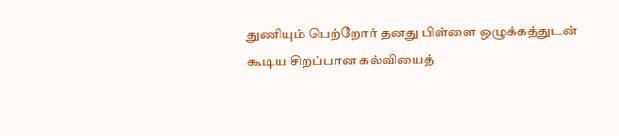துணியும் பெற்றோர் தனது பிள்ளை ஒழுக்கத்துடன் கூடிய சிறப்பான கல்வியைத்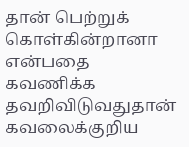தான் பெற்றுக் கொள்கின்றானா என்பதை கவணிக்க தவறிவிடுவதுதான் கவலைக்குறிய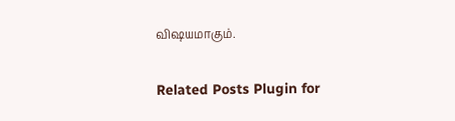விஷயமாகும்.

Related Posts Plugin for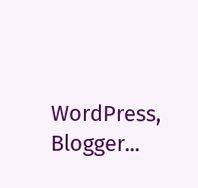WordPress, Blogger...